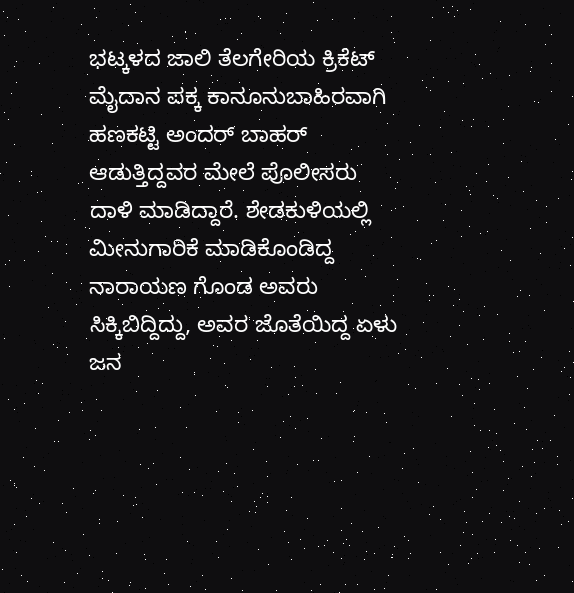ಭಟ್ಕಳದ ಜಾಲಿ ತೆಲಗೇರಿಯ ಕ್ರಿಕೆಟ್ ಮೈದಾನ ಪಕ್ಕ ಕಾನೂನುಬಾಹಿರವಾಗಿ ಹಣಕಟ್ಟಿ ಅಂದರ್ ಬಾಹರ್ ಆಡುತ್ತಿದ್ದವರ ಮೇಲೆ ಪೊಲೀಸರು ದಾಳಿ ಮಾಡಿದ್ದಾರೆ. ಶೇಡಕುಳಿಯಲ್ಲಿ ಮೀನುಗಾರಿಕೆ ಮಾಡಿಕೊಂಡಿದ್ದ ನಾರಾಯಣ ಗೊಂಡ ಅವರು ಸಿಕ್ಕಿಬಿದ್ದಿದ್ದು, ಅವರ ಜೊತೆಯಿದ್ದ ಏಳು ಜನ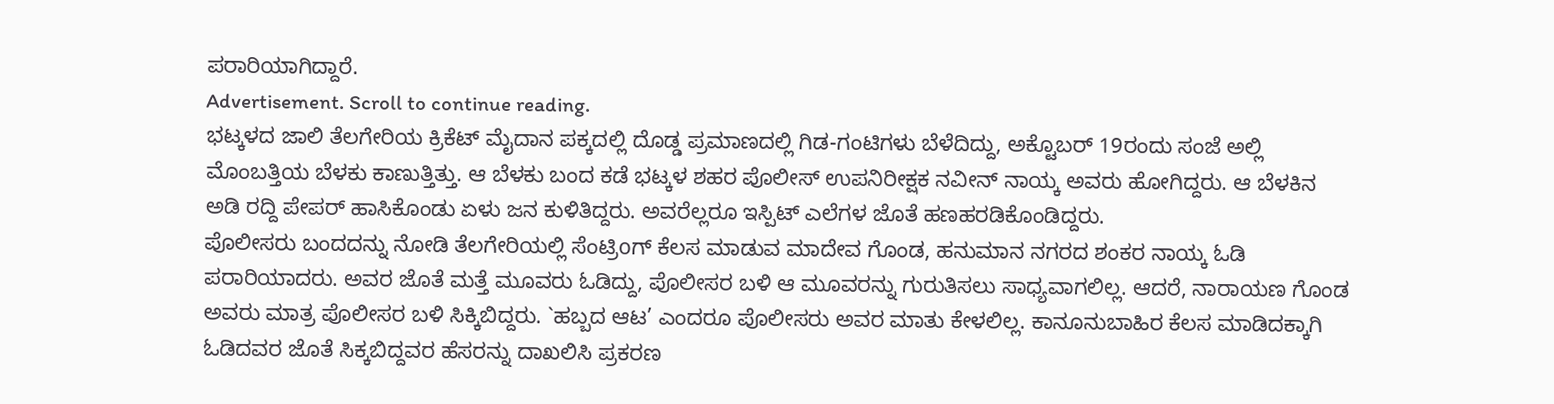ಪರಾರಿಯಾಗಿದ್ದಾರೆ.
Advertisement. Scroll to continue reading.
ಭಟ್ಕಳದ ಜಾಲಿ ತೆಲಗೇರಿಯ ಕ್ರಿಕೆಟ್ ಮೈದಾನ ಪಕ್ಕದಲ್ಲಿ ದೊಡ್ಡ ಪ್ರಮಾಣದಲ್ಲಿ ಗಿಡ-ಗಂಟಿಗಳು ಬೆಳೆದಿದ್ದು, ಅಕ್ಟೊಬರ್ 19ರಂದು ಸಂಜೆ ಅಲ್ಲಿ ಮೊಂಬತ್ತಿಯ ಬೆಳಕು ಕಾಣುತ್ತಿತ್ತು. ಆ ಬೆಳಕು ಬಂದ ಕಡೆ ಭಟ್ಕಳ ಶಹರ ಪೊಲೀಸ್ ಉಪನಿರೀಕ್ಷಕ ನವೀನ್ ನಾಯ್ಕ ಅವರು ಹೋಗಿದ್ದರು. ಆ ಬೆಳಕಿನ ಅಡಿ ರದ್ದಿ ಪೇಪರ್ ಹಾಸಿಕೊಂಡು ಏಳು ಜನ ಕುಳಿತಿದ್ದರು. ಅವರೆಲ್ಲರೂ ಇಸ್ಪಿಟ್ ಎಲೆಗಳ ಜೊತೆ ಹಣಹರಡಿಕೊಂಡಿದ್ದರು.
ಪೊಲೀಸರು ಬಂದದನ್ನು ನೋಡಿ ತೆಲಗೇರಿಯಲ್ಲಿ ಸೆಂಟ್ರಿoಗ್ ಕೆಲಸ ಮಾಡುವ ಮಾದೇವ ಗೊಂಡ, ಹನುಮಾನ ನಗರದ ಶಂಕರ ನಾಯ್ಕ ಓಡಿ ಪರಾರಿಯಾದರು. ಅವರ ಜೊತೆ ಮತ್ತೆ ಮೂವರು ಓಡಿದ್ದು, ಪೊಲೀಸರ ಬಳಿ ಆ ಮೂವರನ್ನು ಗುರುತಿಸಲು ಸಾಧ್ಯವಾಗಲಿಲ್ಲ. ಆದರೆ, ನಾರಾಯಣ ಗೊಂಡ ಅವರು ಮಾತ್ರ ಪೊಲೀಸರ ಬಳಿ ಸಿಕ್ಕಿಬಿದ್ದರು. `ಹಬ್ಬದ ಆಟ’ ಎಂದರೂ ಪೊಲೀಸರು ಅವರ ಮಾತು ಕೇಳಲಿಲ್ಲ. ಕಾನೂನುಬಾಹಿರ ಕೆಲಸ ಮಾಡಿದಕ್ಕಾಗಿ ಓಡಿದವರ ಜೊತೆ ಸಿಕ್ಕಬಿದ್ದವರ ಹೆಸರನ್ನು ದಾಖಲಿಸಿ ಪ್ರಕರಣ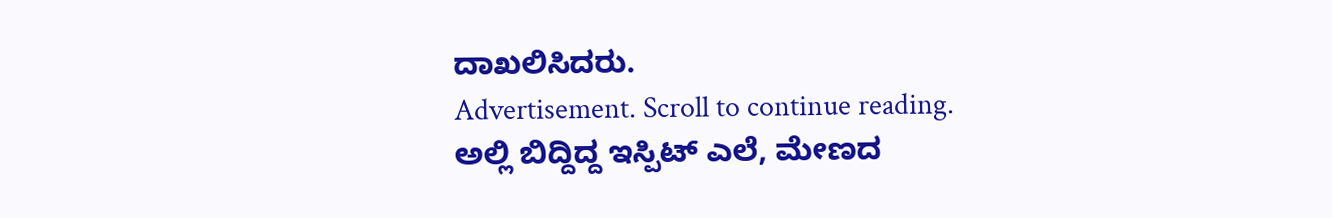ದಾಖಲಿಸಿದರು.
Advertisement. Scroll to continue reading.
ಅಲ್ಲಿ ಬಿದ್ದಿದ್ದ ಇಸ್ಪಿಟ್ ಎಲೆ, ಮೇಣದ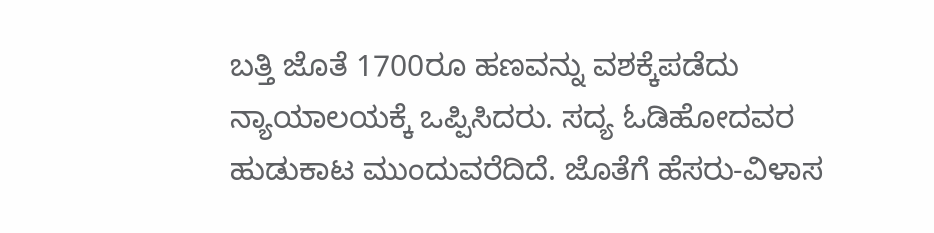ಬತ್ತಿ ಜೊತೆ 1700ರೂ ಹಣವನ್ನು ವಶಕ್ಕೆಪಡೆದು ನ್ಯಾಯಾಲಯಕ್ಕೆ ಒಪ್ಪಿಸಿದರು. ಸದ್ಯ ಓಡಿಹೋದವರ ಹುಡುಕಾಟ ಮುಂದುವರೆದಿದೆ. ಜೊತೆಗೆ ಹೆಸರು-ವಿಳಾಸ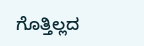ಗೊತ್ತಿಲ್ಲದ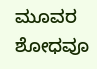ಮೂವರ ಶೋಧವೂ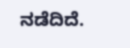ನಡೆದಿದೆ.